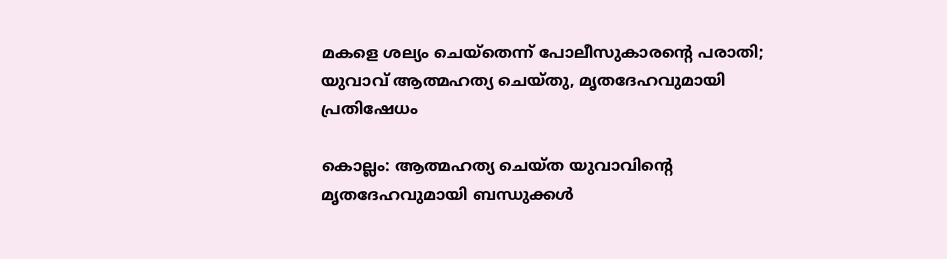മകളെ ശല്യം ചെയ്‌തെന്ന് പോലീസുകാരന്റെ പരാതി; യുവാവ് ആത്മഹത്യ ചെയ്തു, മൃതദേഹവുമായി പ്രതിഷേധം

കൊല്ലം: ആത്മഹത്യ ചെയ്ത യുവാവിന്റെ മൃതദേഹവുമായി ബന്ധുക്കള്‍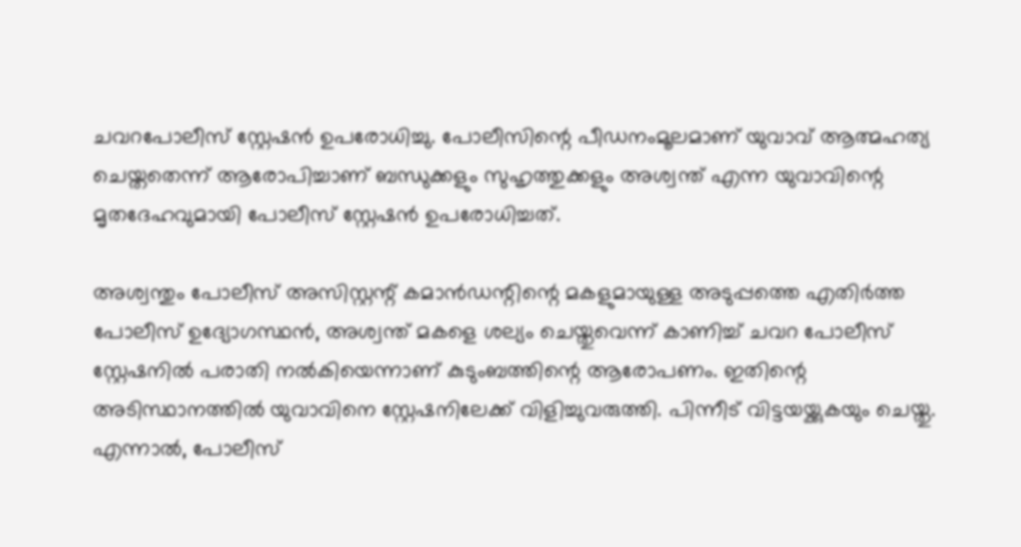ചവറപോലീസ് സ്റ്റേഷന്‍ ഉപരോധിച്ചു. പോലീസിന്റെ പീഡനംമൂലമാണ് യുവാവ് ആത്മഹത്യ ചെയ്തതെന്ന് ആരോപിച്ചാണ് ബന്ധുക്കളും സുഹൃത്തുക്കളും അശ്വന്ത് എന്ന യുവാവിന്റെ മൃതദേഹവുമായി പോലീസ് സ്റ്റേഷന്‍ ഉപരോധിച്ചത്.

അശ്വന്തും പോലീസ് അസിസ്റ്റന്റ് കമാന്‍ഡന്റിന്റെ മകളുമായുള്ള അടുപ്പത്തെ എതിര്‍ത്ത പോലീസ് ഉദ്യോഗസ്ഥന്‍, അശ്വന്ത് മകളെ ശല്യം ചെയ്തുവെന്ന് കാണിച്ച് ചവറ പോലീസ് സ്റ്റേഷനില്‍ പരാതി നല്‍കിയെന്നാണ് കുടുംബത്തിന്റെ ആരോപണം. ഇതിന്റെ അടിസ്ഥാനത്തില്‍ യുവാവിനെ സ്റ്റേഷനിലേക്ക് വിളിച്ചുവരുത്തി. പിന്നീട് വിട്ടയയ്ക്കുകയും ചെയ്തു. എന്നാല്‍, പോലീസ്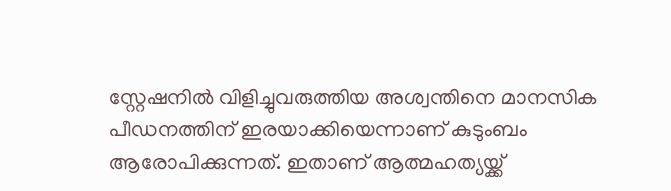സ്റ്റേഷനില്‍ വിളിച്ചുവരുത്തിയ അശ്വന്തിനെ മാനസിക പീഡനത്തിന് ഇരയാക്കിയെന്നാണ് കുടുംബം ആരോപിക്കുന്നത്. ഇതാണ് ആത്മഹത്യയ്ക്ക്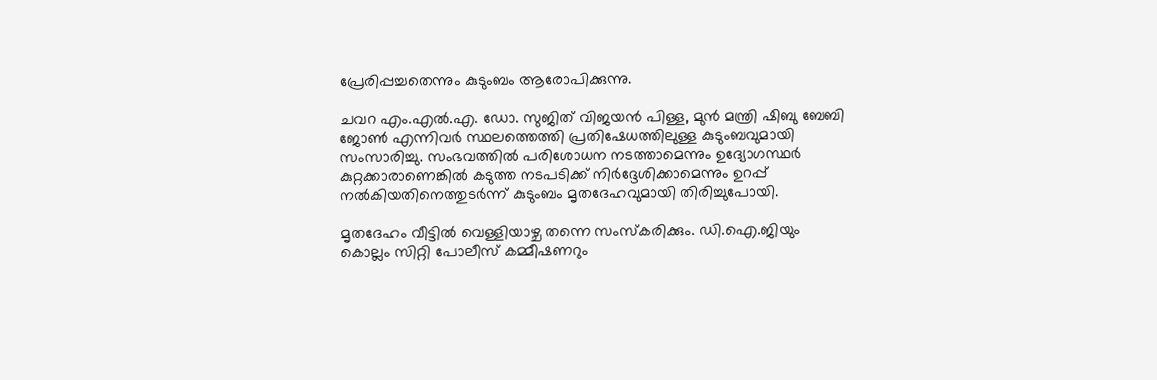പ്രേരിപ്പച്ചതെന്നും കുടുംബം ആരോപിക്കുന്നു.

ചവറ എം.എല്‍.എ. ഡോ. സുജിത് വിജയന്‍ പിള്ള, മുന്‍ മന്ത്രി ഷിബു ബേബി ജോണ്‍ എന്നിവര്‍ സ്ഥലത്തെത്തി പ്രതിഷേധത്തിലുള്ള കുടുംബവുമായി സംസാരിച്ചു. സംഭവത്തില്‍ പരിശോധന നടത്താമെന്നും ഉദ്യോഗസ്ഥര്‍ കുറ്റക്കാരാണെങ്കില്‍ കടുത്ത നടപടിക്ക് നിര്‍ദ്ദേശിക്കാമെന്നും ഉറപ്പ് നല്‍കിയതിനെത്തുടര്‍ന്ന് കുടുംബം മൃതദേഹവുമായി തിരിച്ചുപോയി.

മൃതദേഹം വീട്ടില്‍ വെള്ളിയാഴ്ച തന്നെ സംസ്‌കരിക്കും. ഡി.ഐ.ജിയും കൊല്ലം സിറ്റി പോലീസ് കമ്മീഷണറും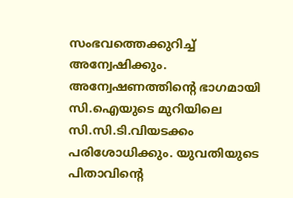സംഭവത്തെക്കുറിച്ച് അന്വേഷിക്കും. അന്വേഷണത്തിന്റെ ഭാഗമായി സി.ഐയുടെ മുറിയിലെ സി.സി.ടി.വിയടക്കം പരിശോധിക്കും. യുവതിയുടെ പിതാവിന്റെ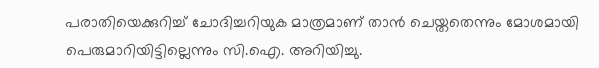പരാതിയെക്കുറിച്ച് ചോദിച്ചറിയുക മാത്രമാണ് താന്‍ ചെയ്തതെന്നും മോശമായി പെരുമാറിയിട്ടില്ലെന്നും സി.ഐ. അറിയിച്ചു.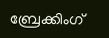ബ്രേക്കിംഗ്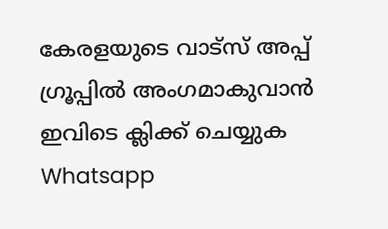കേരളയുടെ വാട്സ് അപ്പ് ഗ്രൂപ്പിൽ അംഗമാകുവാൻ ഇവിടെ ക്ലിക്ക് ചെയ്യുക Whatsapp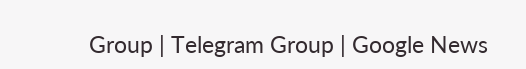Group | Telegram Group | Google News